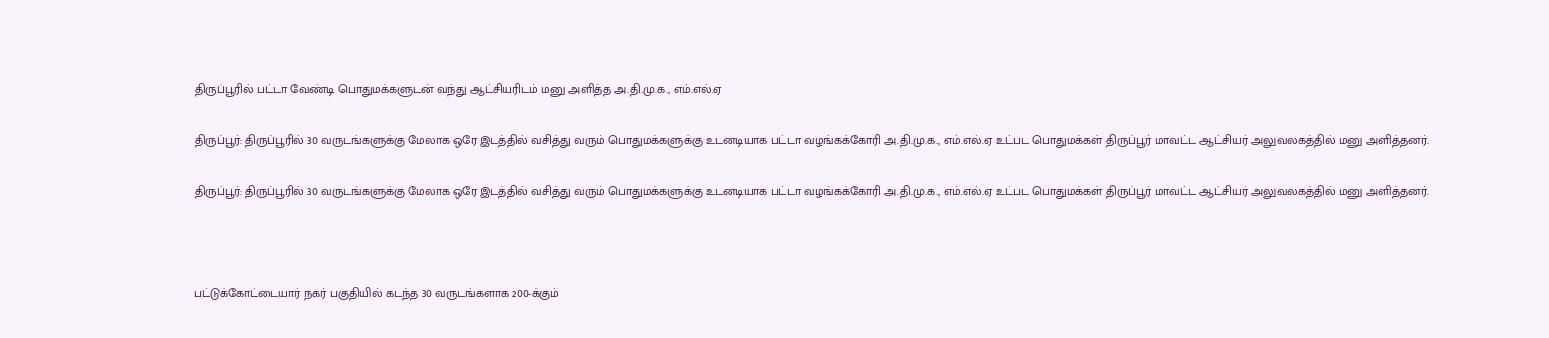திருப்பூரில் பட்டா வேண்டி பொதுமக்களுடன் வந்து ஆட்சியரிடம் மனு அளித்த அ.தி.மு.க., எம்.எல்.ஏ

திருப்பூர்: திருப்பூரில் 30 வருடங்களுக்கு மேலாக ஒரே இடத்தில் வசித்து வரும் பொதுமக்களுக்கு உடனடியாக பட்டா வழங்கக்கோரி அ.தி.மு.க., எம்.எல்.ஏ உட்பட பொதுமக்கள் திருப்பூர் மாவட்ட ஆட்சியர் அலுவலகத்தில் மனு அளித்தனர்.

திருப்பூர்: திருப்பூரில் 30 வருடங்களுக்கு மேலாக ஒரே இடத்தில் வசித்து வரும் பொதுமக்களுக்கு உடனடியாக பட்டா வழங்கக்கோரி அ.தி.மு.க., எம்.எல்.ஏ உட்பட பொதுமக்கள் திருப்பூர் மாவட்ட ஆட்சியர் அலுவலகத்தில் மனு அளித்தனர்.



பட்டுக்கோட்டையார் நகர் பகுதியில் கடந்த 30 வருடங்களாக 200-க்கும்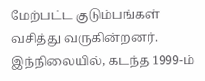மேற்பட்ட குடும்பங்கள் வசித்து வருகின்றனர். இந்நிலையில், கடந்த 1999-ம்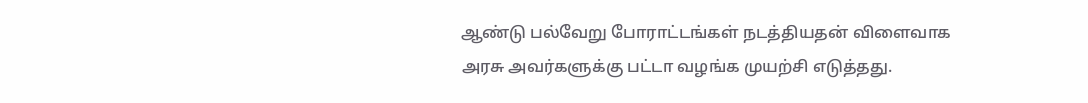ஆண்டு பல்வேறு போராட்டங்கள் நடத்தியதன் விளைவாக அரசு அவர்களுக்கு பட்டா வழங்க முயற்சி எடுத்தது.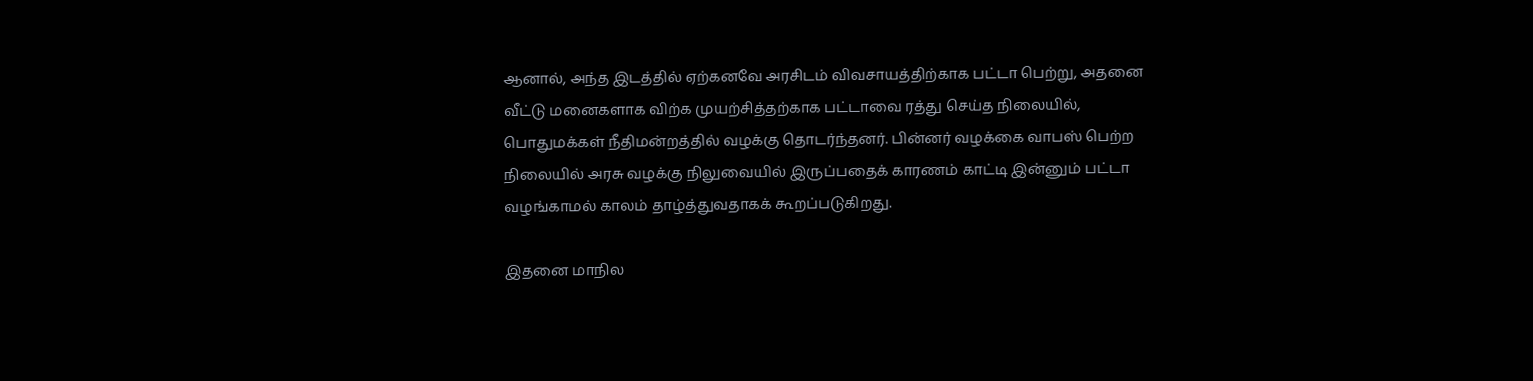ஆனால், அந்த இடத்தில் ஏற்கனவே அரசிடம் விவசாயத்திற்காக பட்டா பெற்று, அதனை வீட்டு மனைகளாக விற்க முயற்சித்தற்காக பட்டாவை ரத்து செய்த நிலையில், பொதுமக்கள் நீதிமன்றத்தில் வழக்கு தொடர்ந்தனர். பின்னர் வழக்கை வாபஸ் பெற்ற நிலையில் அரசு வழக்கு நிலுவையில் இருப்பதைக் காரணம் காட்டி இன்னும் பட்டா வழங்காமல் காலம் தாழ்த்துவதாகக் கூறப்படுகிறது.

இதனை மாநில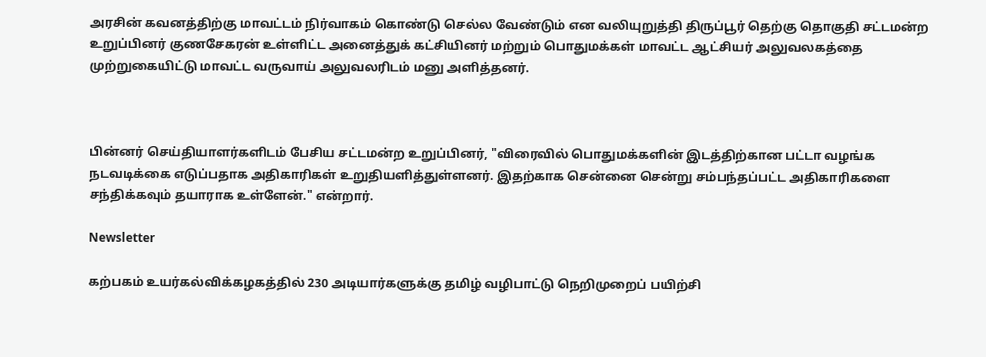அரசின் கவனத்திற்கு மாவட்டம் நிர்வாகம் கொண்டு செல்ல வேண்டும் என வலியுறுத்தி திருப்பூர் தெற்கு தொகுதி சட்டமன்ற உறுப்பினர் குணசேகரன் உள்ளிட்ட அனைத்துக் கட்சியினர் மற்றும் பொதுமக்கள் மாவட்ட ஆட்சியர் அலுவலகத்தை முற்றுகையிட்டு மாவட்ட வருவாய் அலுவலரிடம் மனு அளித்தனர்.



பின்னர் செய்தியாளர்களிடம் பேசிய சட்டமன்ற உறுப்பினர், "விரைவில் பொதுமக்களின் இடத்திற்கான பட்டா வழங்க நடவடிக்கை எடுப்பதாக அதிகாரிகள் உறுதியளித்துள்ளனர். இதற்காக சென்னை சென்று சம்பந்தப்பட்ட அதிகாரிகளை சந்திக்கவும் தயாராக உள்ளேன்." என்றார்.

Newsletter

கற்பகம் உயர்கல்விக்கழகத்தில் 230 அடியார்களுக்கு தமிழ் வழிபாட்டு நெறிமுறைப் பயிற்சி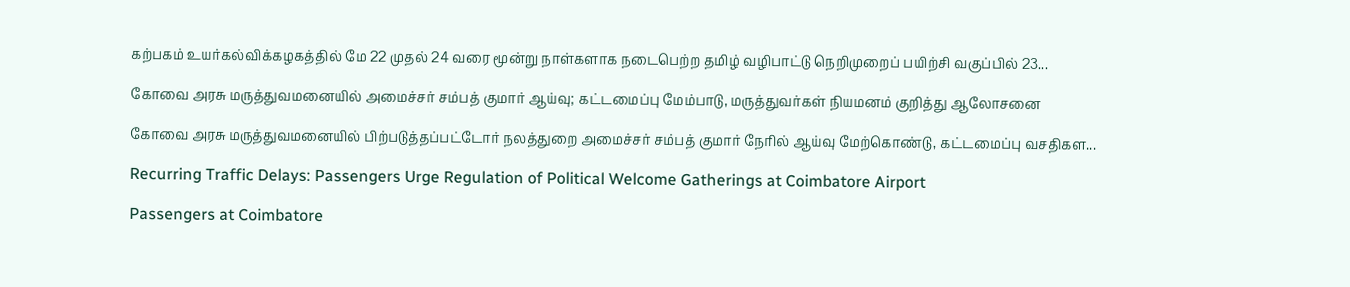கற்பகம் உயர்கல்விக்கழகத்தில் மே 22 முதல் 24 வரை மூன்று நாள்களாக நடைபெற்ற தமிழ் வழிபாட்டு நெறிமுறைப் பயிற்சி வகுப்பில் 23...

கோவை அரசு மருத்துவமனையில் அமைச்சர் சம்பத் குமார் ஆய்வு; கட்டமைப்பு மேம்பாடு, மருத்துவர்கள் நியமனம் குறித்து ஆலோசனை

கோவை அரசு மருத்துவமனையில் பிற்படுத்தப்பட்டோர் நலத்துறை அமைச்சர் சம்பத் குமார் நேரில் ஆய்வு மேற்கொண்டு, கட்டமைப்பு வசதிகள...

Recurring Traffic Delays: Passengers Urge Regulation of Political Welcome Gatherings at Coimbatore Airport

Passengers at Coimbatore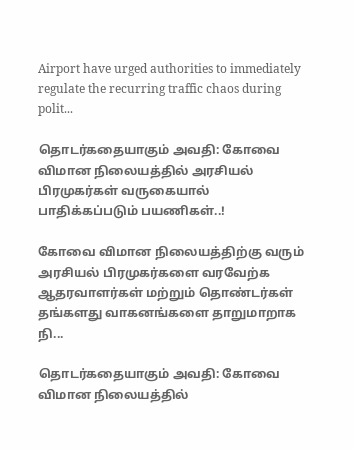Airport have urged authorities to immediately regulate the recurring traffic chaos during polit...

தொடர்கதையாகும் அவதி: கோவை விமான நிலையத்தில் அரசியல் பிரமுகர்கள் வருகையால் பாதிக்கப்படும் பயணிகள்..!

கோவை விமான நிலையத்திற்கு வரும் அரசியல் பிரமுகர்களை வரவேற்க ஆதரவாளர்கள் மற்றும் தொண்டர்கள் தங்களது வாகனங்களை தாறுமாறாக நி...

தொடர்கதையாகும் அவதி: கோவை விமான நிலையத்தில்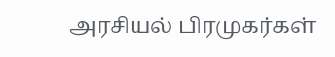அரசியல் பிரமுகர்கள்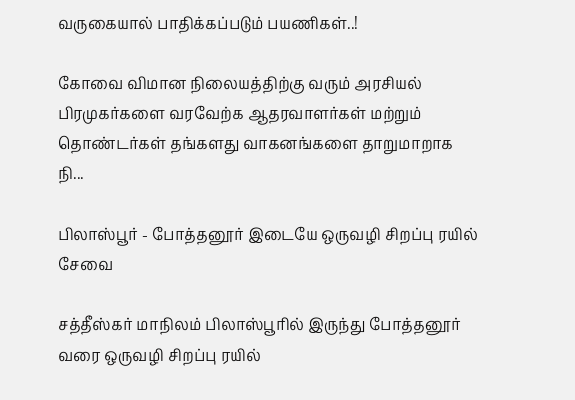வருகையால் பாதிக்கப்படும் பயணிகள்..!

கோவை விமான நிலையத்திற்கு வரும் அரசியல் பிரமுகர்களை வரவேற்க ஆதரவாளர்கள் மற்றும் தொண்டர்கள் தங்களது வாகனங்களை தாறுமாறாக நி...

பிலாஸ்பூர் - போத்தனூர் இடையே ஒருவழி சிறப்பு ரயில் சேவை

சத்தீஸ்கர் மாநிலம் பிலாஸ்பூரில் இருந்து போத்தனூர் வரை ஒருவழி சிறப்பு ரயில்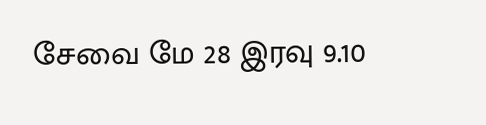சேவை மே 28 இரவு 9.10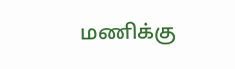மணிக்கு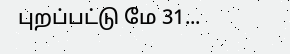புறப்பட்டு மே 31...